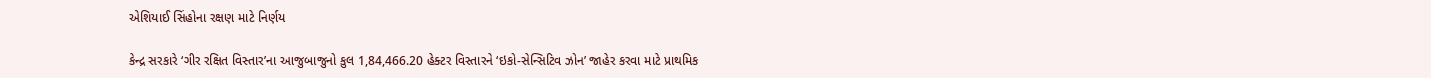એશિયાઈ સિંહોના રક્ષણ માટે નિર્ણય

કેન્દ્ર સરકારે ‘ગીર રક્ષિત વિસ્તાર’ના આજુબાજુનો કુલ 1,84,466.20 હેક્ટર વિસ્તારને ‘ઇકો-સેન્સિટિવ ઝોન’ જાહેર કરવા માટે પ્રાથમિક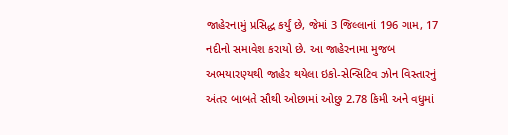જાહેરનામું પ્રસિદ્ધ કર્યું છે, જેમાં 3 જિલ્લાનાં 196 ગામ, 17 નદીનો સમાવેશ કરાયો છે. આ જાહેરનામા મુજબ અભયારણ્યથી જાહેર થયેલા ઇકો-સેન્સિટિવ ઝોન વિસ્તારનું અંતર બાબતે સૌથી ઓછામાં ઓછુ 2.78 કિમી અને વધુમાં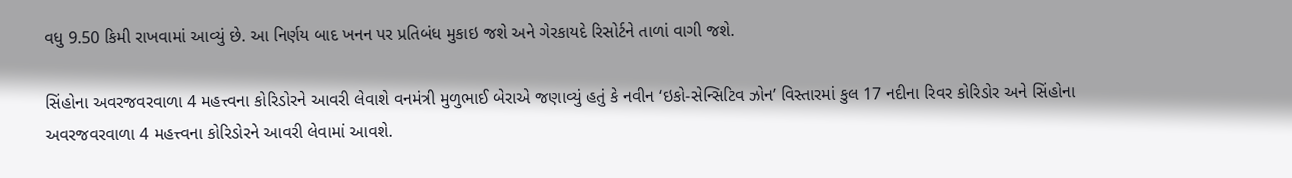વધુ 9.50 કિમી રાખવામાં આવ્યું છે. આ નિર્ણય બાદ ખનન પર પ્રતિબંધ મુકાઇ જશે અને ગેરકાયદે રિસોર્ટને તાળાં વાગી જશે.

સિંહોના અવરજવરવાળા 4 મહત્ત્વના કોરિડોરને આવરી લેવાશે વનમંત્રી મુળુભાઈ બેરાએ જણાવ્યું હતું કે નવીન ‘ઇકો-સેન્સિટિવ ઝોન’ વિસ્તારમાં કુલ 17 નદીના રિવર કોરિડોર અને સિંહોના અવરજવરવાળા 4 મહત્ત્વના કોરિડોરને આવરી લેવામાં આવશે.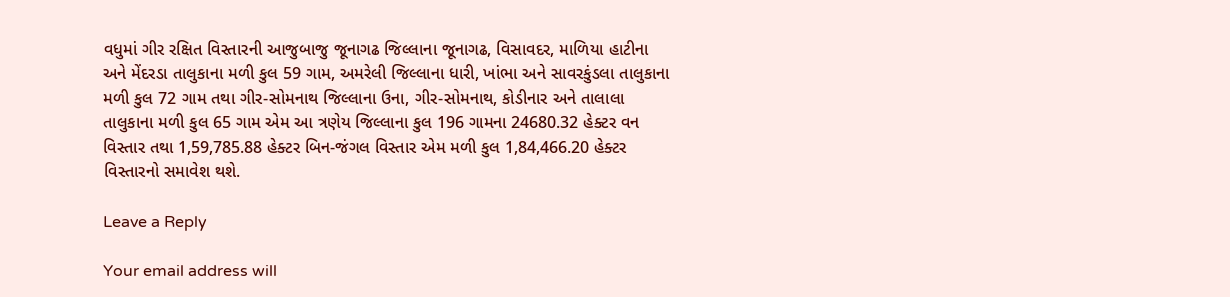વધુમાં ગીર રક્ષિત વિસ્તારની આજુબાજુ જૂનાગઢ જિલ્લાના જૂનાગઢ, વિસાવદર, માળિયા હાટીના અને મેંદરડા તાલુકાના મળી કુલ 59 ગામ, અમરેલી જિલ્લાના ધારી, ખાંભા અને સાવરકુંડલા તાલુકાના મળી કુલ 72 ગામ તથા ગીર-સોમનાથ જિલ્લાના ઉના, ગીર-સોમનાથ, કોડીનાર અને તાલાલા તાલુકાના મળી કુલ 65 ગામ એમ આ ત્રણેય જિલ્લાના કુલ 196 ગામના 24680.32 હેક્ટર વન વિસ્તાર તથા 1,59,785.88 હેક્ટર બિન-જંગલ વિસ્તાર એમ મળી કુલ 1,84,466.20 હેક્ટર વિસ્તારનો સમાવેશ થશે.

Leave a Reply

Your email address will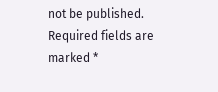not be published. Required fields are marked *